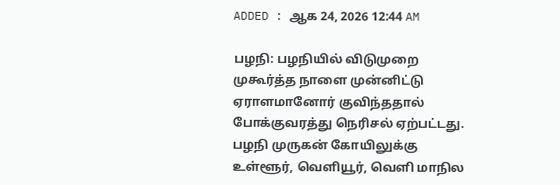ADDED : ஆக 24, 2026 12:44 AM

பழநி: பழநியில் விடுமுறை முகூர்த்த நாளை முன்னிட்டு ஏராளமானோர் குவிந்ததால் போக்குவரத்து நெரிசல் ஏற்பட்டது.
பழநி முருகன் கோயிலுக்கு உள்ளூர், வெளியூர், வெளி மாநில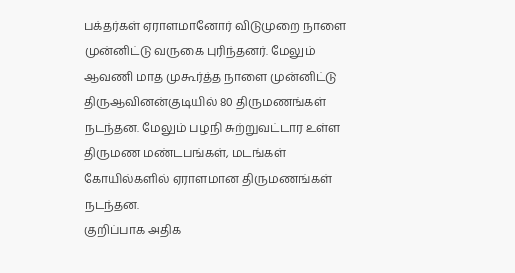பக்தர்கள் ஏராளமானோர் விடுமுறை நாளை முன்னிட்டு வருகை புரிந்தனர். மேலும் ஆவணி மாத முகூர்த்த நாளை முன்னிட்டு திருஆவினன்குடியில் 80 திருமணங்கள் நடந்தன. மேலும் பழநி சுற்றுவட்டார உள்ள திருமண மண்டபங்கள், மடங்கள் கோயில்களில் ஏராளமான திருமணங்கள் நடந்தன.
குறிப்பாக அதிக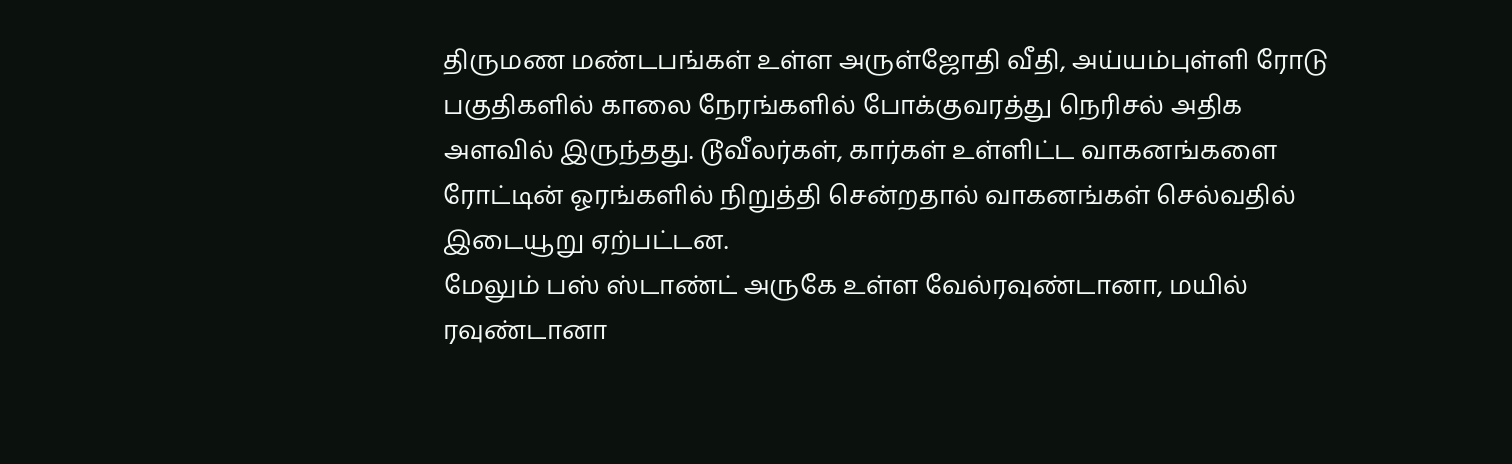திருமண மண்டபங்கள் உள்ள அருள்ஜோதி வீதி, அய்யம்புள்ளி ரோடு பகுதிகளில் காலை நேரங்களில் போக்குவரத்து நெரிசல் அதிக அளவில் இருந்தது. டூவீலர்கள், கார்கள் உள்ளிட்ட வாகனங்களை ரோட்டின் ஓரங்களில் நிறுத்தி சென்றதால் வாகனங்கள் செல்வதில் இடையூறு ஏற்பட்டன.
மேலும் பஸ் ஸ்டாண்ட் அருகே உள்ள வேல்ரவுண்டானா, மயில் ரவுண்டானா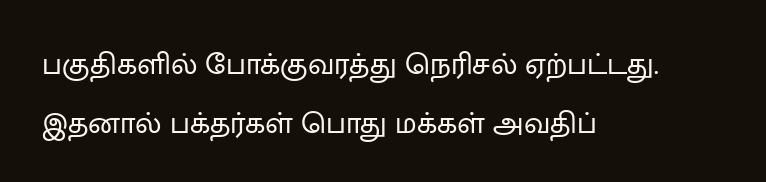பகுதிகளில் போக்குவரத்து நெரிசல் ஏற்பட்டது. இதனால் பக்தர்கள் பொது மக்கள் அவதிப்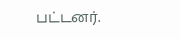பட்டனர்.